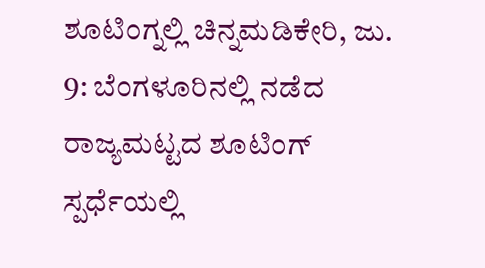ಶೂಟಿಂಗ್ನಲ್ಲಿ ಚಿನ್ನಮಡಿಕೇರಿ, ಜು. 9: ಬೆಂಗಳೂರಿನಲ್ಲಿ ನಡೆದ ರಾಜ್ಯಮಟ್ಟದ ಶೂಟಿಂಗ್ ಸ್ಪರ್ಧೆಯಲ್ಲಿ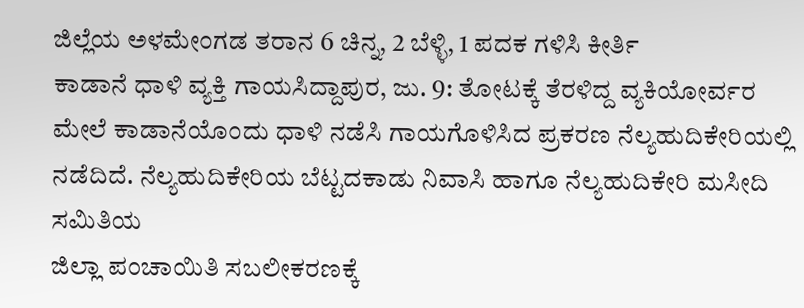ಜಿಲ್ಲೆಯ ಅಳಮೇಂಗಡ ತರಾನ 6 ಚಿನ್ನ, 2 ಬೆಳ್ಳಿ, 1 ಪದಕ ಗಳಿಸಿ ಕೀರ್ತಿ
ಕಾಡಾನೆ ಧಾಳಿ ವ್ಯಕ್ತಿ ಗಾಯಸಿದ್ದಾಪುರ, ಜು. 9: ತೋಟಕ್ಕೆ ತೆರಳಿದ್ದ ವ್ಯಕಿಯೋರ್ವರ ಮೇಲೆ ಕಾಡಾನೆಯೊಂದು ಧಾಳಿ ನಡೆಸಿ ಗಾಯಗೊಳಿಸಿದ ಪ್ರಕರಣ ನೆಲ್ಯಹುದಿಕೇರಿಯಲ್ಲಿ ನಡೆದಿದೆ. ನೆಲ್ಯಹುದಿಕೇರಿಯ ಬೆಟ್ಟದಕಾಡು ನಿವಾಸಿ ಹಾಗೂ ನೆಲ್ಯಹುದಿಕೇರಿ ಮಸೀದಿ ಸಮಿತಿಯ
ಜಿಲ್ಲಾ ಪಂಚಾಯಿತಿ ಸಬಲೀಕರಣಕ್ಕೆ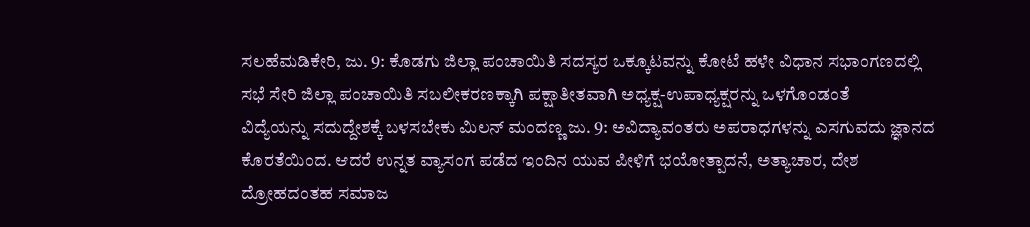ಸಲಹೆಮಡಿಕೇರಿ, ಜು. 9: ಕೊಡಗು ಜಿಲ್ಲಾ ಪಂಚಾಯಿತಿ ಸದಸ್ಯರ ಒಕ್ಕೂಟವನ್ನು ಕೋಟೆ ಹಳೇ ವಿಧಾನ ಸಭಾಂಗಣದಲ್ಲಿ ಸಭೆ ಸೇರಿ ಜಿಲ್ಲಾ ಪಂಚಾಯಿತಿ ಸಬಲೀಕರಣಕ್ಕಾಗಿ ಪಕ್ಷಾತೀತವಾಗಿ ಅಧ್ಯಕ್ಷ-ಉಪಾಧ್ಯಕ್ಷರನ್ನು ಒಳಗೊಂಡಂತೆ
ವಿದ್ಯೆಯನ್ನು ಸದುದ್ದೇಶಕ್ಕೆ ಬಳಸಬೇಕು ಮಿಲನ್ ಮಂದಣ್ಣ ಜು. 9: ಅವಿದ್ಯಾವಂತರು ಅಪರಾಧಗಳನ್ನು ಎಸಗುವದು ಜ್ಞಾನದ ಕೊರತೆಯಿಂದ. ಆದರೆ ಉನ್ನತ ವ್ಯಾಸಂಗ ಪಡೆದ ಇಂದಿನ ಯುವ ಪೀಳಿಗೆ ಭಯೋತ್ಪಾದನೆ, ಅತ್ಯಾಚಾರ, ದೇಶ ದ್ರೋಹದಂತಹ ಸಮಾಜ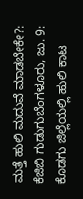ಮತ್ತೆ ಹುಲಿ ಮದುವೆ ಮಾಡಬೇಕೇ?: ಕೆಜಿಬಿ ಗುಡುಗುಬೆಂಗಳೂರು, ಜು. 9: ಕೊಡಗು ಜಿಲ್ಲೆಯಲ್ಲಿ ಹುಲಿ ಕಾಟ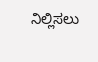ನಿಲ್ಲಿಸಲು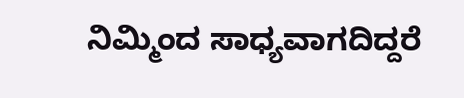ನಿಮ್ಮಿಂದ ಸಾಧ್ಯವಾಗದಿದ್ದರೆ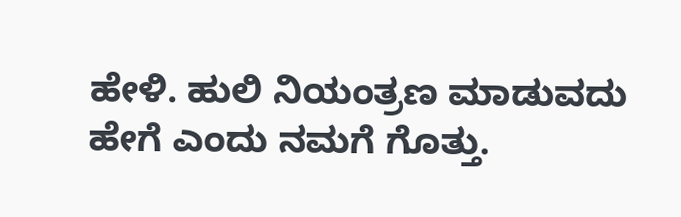ಹೇಳಿ. ಹುಲಿ ನಿಯಂತ್ರಣ ಮಾಡುವದು ಹೇಗೆ ಎಂದು ನಮಗೆ ಗೊತ್ತು.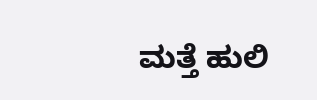ಮತ್ತೆ ಹುಲಿ